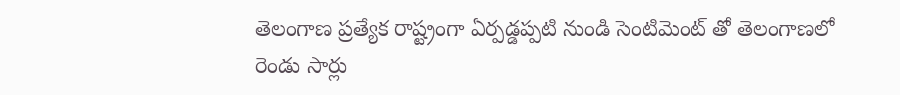తెలంగాణ ప్రత్యేక రాష్ట్రంగా ఏర్పడ్డప్పటి నుండి సెంటిమెంట్ తో తెలంగాణలో రెండు సార్లు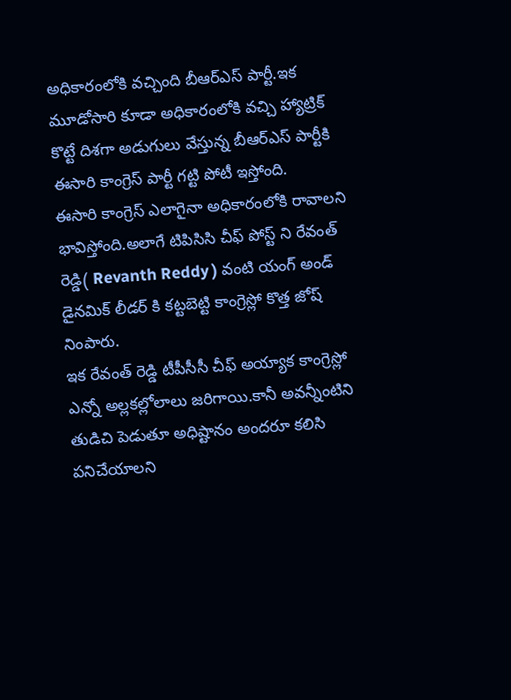అధికారంలోకి వచ్చింది బీఆర్ఎస్ పార్టీ.ఇక మూడోసారి కూడా అధికారంలోకి వచ్చి హ్యాట్రిక్ కొట్టే దిశగా అడుగులు వేస్తున్న బీఆర్ఎస్ పార్టీకి ఈసారి కాంగ్రెస్ పార్టీ గట్టి పోటీ ఇస్తోంది.
ఈసారి కాంగ్రెస్ ఎలాగైనా అధికారంలోకి రావాలని భావిస్తోంది.అలాగే టిపిసిసి చీఫ్ పోస్ట్ ని రేవంత్ రెడ్డి( Revanth Reddy ) వంటి యంగ్ అండ్ డైనమిక్ లీడర్ కి కట్టబెట్టి కాంగ్రెస్లో కొత్త జోష్ నింపారు.
ఇక రేవంత్ రెడ్డి టీపీసీసీ చీఫ్ అయ్యాక కాంగ్రెస్లో ఎన్నో అల్లకల్లోలాలు జరిగాయి.కానీ అవన్నీంటిని తుడిచి పెడుతూ అధిష్టానం అందరూ కలిసి పనిచేయాలని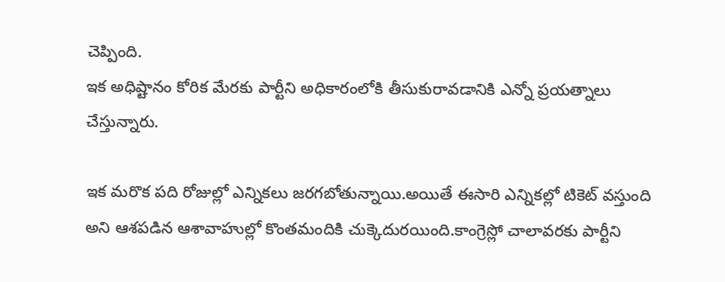చెప్పింది.
ఇక అధిష్టానం కోరిక మేరకు పార్టీని అధికారంలోకి తీసుకురావడానికి ఎన్నో ప్రయత్నాలు చేస్తున్నారు.

ఇక మరొక పది రోజుల్లో ఎన్నికలు జరగబోతున్నాయి.అయితే ఈసారి ఎన్నికల్లో టికెట్ వస్తుంది అని ఆశపడిన ఆశావాహుల్లో కొంతమందికి చుక్కెదురయింది.కాంగ్రెస్లో చాలావరకు పార్టీని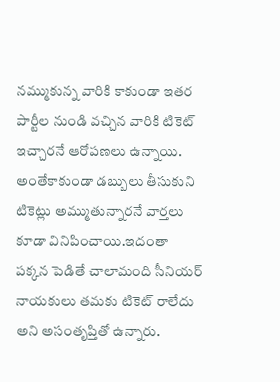నమ్ముకున్న వారికి కాకుండా ఇతర పార్టీల నుండి వచ్చిన వారికి టికెట్ ఇచ్చారనే ఆరోపణలు ఉన్నాయి.
అంతేకాకుండా డబ్బులు తీసుకుని టికెట్లు అమ్ముతున్నారనే వార్తలు కూడా వినిపించాయి.ఇదంతా పక్కన పెడితే చాలామంది సీనియర్ నాయకులు తమకు టికెట్ రాలేదు అని అసంతృప్తితో ఉన్నారు.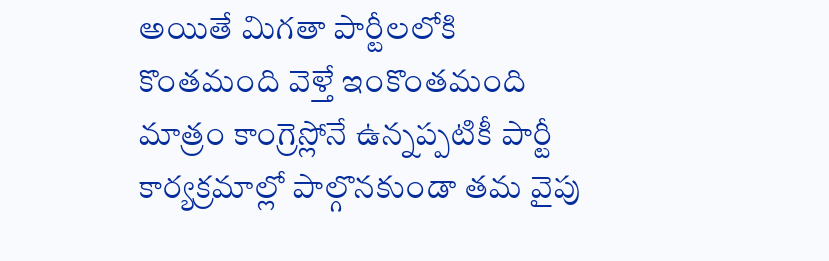అయితే మిగతా పార్టీలలోకి కొంతమంది వెళ్తే ఇంకొంతమంది మాత్రం కాంగ్రెస్లోనే ఉన్నప్పటికీ పార్టీ కార్యక్రమాల్లో పాల్గొనకుండా తమ వైపు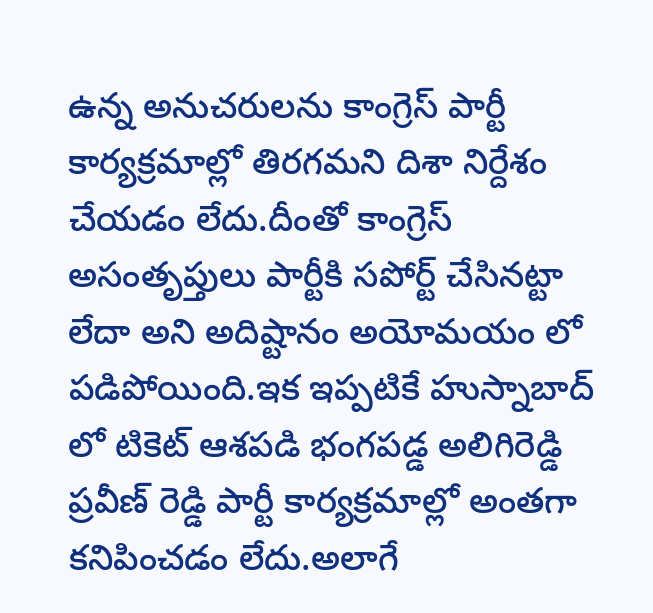ఉన్న అనుచరులను కాంగ్రెస్ పార్టీ కార్యక్రమాల్లో తిరగమని దిశా నిర్దేశం చేయడం లేదు.దీంతో కాంగ్రెస్ అసంతృప్తులు పార్టీకి సపోర్ట్ చేసినట్టా లేదా అని అదిష్టానం అయోమయం లో పడిపోయింది.ఇక ఇప్పటికే హుస్నాబాద్ లో టికెట్ ఆశపడి భంగపడ్డ అలిగిరెడ్డి ప్రవీణ్ రెడ్డి పార్టీ కార్యక్రమాల్లో అంతగా కనిపించడం లేదు.అలాగే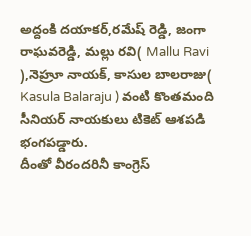అద్దంకి దయాకర్,రమేష్ రెడ్డి, జంగా రాఘవరెడ్డి, మల్లు రవి( Mallu Ravi ),నెహ్రూ నాయక్, కాసుల బాలరాజు( Kasula Balaraju ) వంటి కొంతమంది సీనియర్ నాయకులు టికెట్ ఆశపడి భంగపడ్డారు.
దీంతో వీరందరినీ కాంగ్రెస్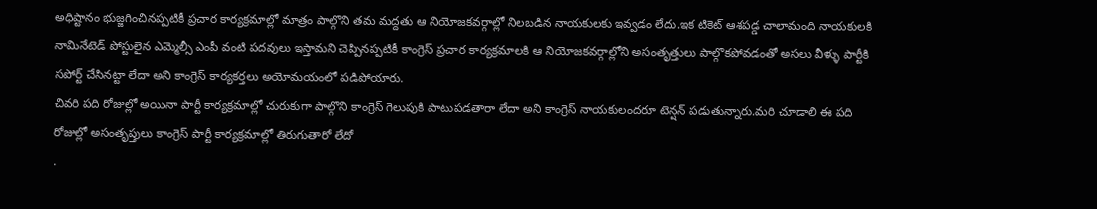అధిష్టానం భుజ్జగించినప్పటికీ ప్రచార కార్యక్రమాల్లో మాత్రం పాల్గొని తమ మద్దతు ఆ నియోజకవర్గాల్లో నిలబడిన నాయకులకు ఇవ్వడం లేదు.ఇక టికెట్ ఆశపడ్డ చాలామంది నాయకులకి నామినేటెడ్ పోస్టులైన ఎమ్మెల్సీ ఎంపీ వంటి పదవులు ఇస్తామని చెప్పినప్పటికీ కాంగ్రెస్ ప్రచార కార్యక్రమాలకి ఆ నియోజకవర్గాల్లోని అసంతృత్తులు పాల్గొకపోవడంతో అసలు వీళ్ళు పార్టీకి సపోర్ట్ చేసినట్టా లేదా అని కాంగ్రెస్ కార్యకర్తలు అయోమయంలో పడిపోయారు.
చివరి పది రోజుల్లో అయినా పార్టీ కార్యక్రమాల్లో చురుకుగా పాల్గొని కాంగ్రెస్ గెలుపుకి పాటుపడతారా లేదా అని కాంగ్రెస్ నాయకులందరూ టెన్షన్ పడుతున్నారు.మరి చూడాలి ఈ పది రోజుల్లో అసంతృప్తులు కాంగ్రెస్ పార్టీ కార్యక్రమాల్లో తిరుగుతారో లేదో
.